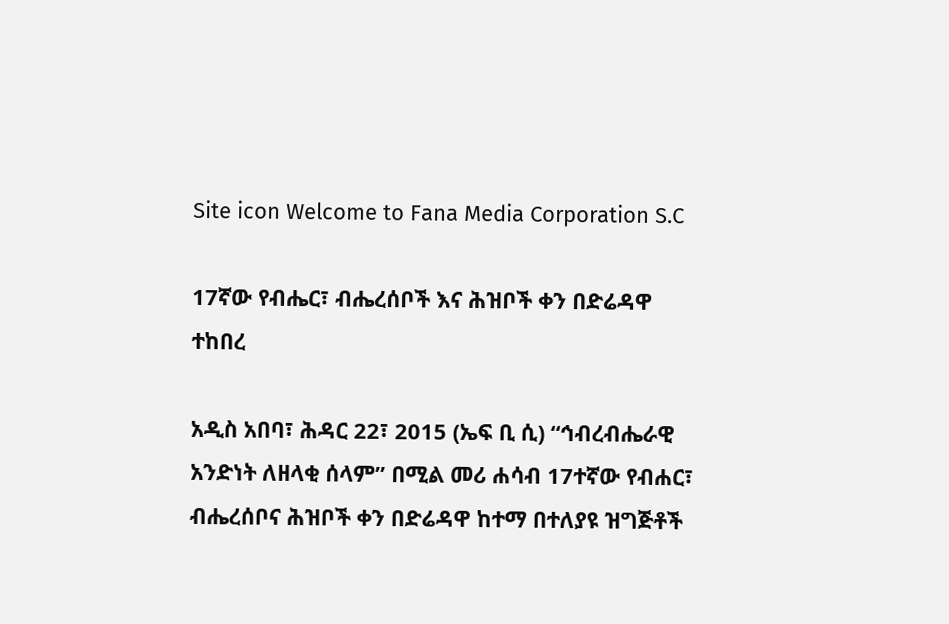Site icon Welcome to Fana Media Corporation S.C

17ኛው የብሔር፣ ብሔረሰቦች እና ሕዝቦች ቀን በድሬዳዋ ተከበረ

አዲስ አበባ፣ ሕዳር 22፣ 2015 (ኤፍ ቢ ሲ) “ኅብረብሔራዊ አንድነት ለዘላቂ ሰላም” በሚል መሪ ሐሳብ 17ተኛው የብሐር፣ ብሔረሰቦና ሕዝቦች ቀን በድሬዳዋ ከተማ በተለያዩ ዝግጅቶች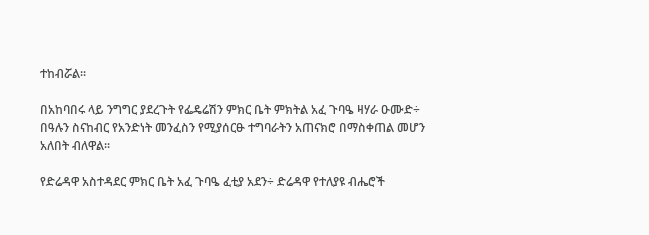ተከብሯል፡፡

በአከባበሩ ላይ ንግግር ያደረጉት የፌዴሬሽን ምክር ቤት ምክትል አፈ ጉባዔ ዛሃራ ዑሙድ÷ በዓሉን ስናከብር የአንድነት መንፈስን የሚያሰርፁ ተግባራትን አጠናክሮ በማስቀጠል መሆን አለበት ብለዋል፡፡

የድሬዳዋ አስተዳደር ምክር ቤት አፈ ጉባዔ ፈቲያ አደን÷ ድሬዳዋ የተለያዩ ብሔሮች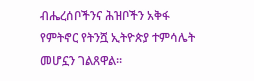ብሔረሰቦችንና ሕዝቦችን አቅፋ የምትኖር የትንሿ ኢትዮጵያ ተምሳሌት መሆኗን ገልጸዋል፡፡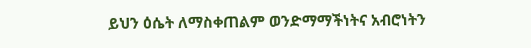ይህን ዕሴት ለማስቀጠልም ወንድማማችነትና አብሮነትን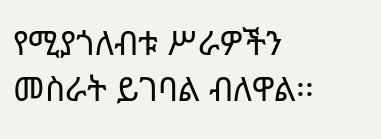የሚያጎለብቱ ሥራዎችን መስራት ይገባል ብለዋል፡፡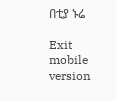በቲያ ኑሬ

Exit mobile version